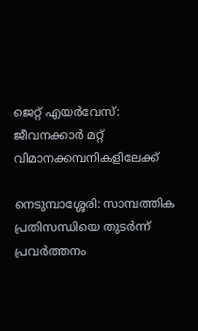ജെറ്റ് എയർവേസ്: ജീവനക്കാർ മറ്റ് വിമാനക്കമ്പനികളിലേക്ക്

നെടുമ്പാശ്ശേരി: സാമ്പത്തിക പ്രതിസന്ധിയെ തുടർന്ന് പ്രവർത്തനം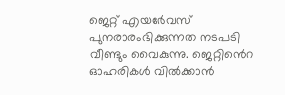ജെറ്റ് എയർേവസ് പുനരാരംഭിക്കുന്നത നടപടി വീണ്ടും വൈകുന്നു. ജെറ്റിൻെറ ഓഹരികൾ വിൽക്കാൻ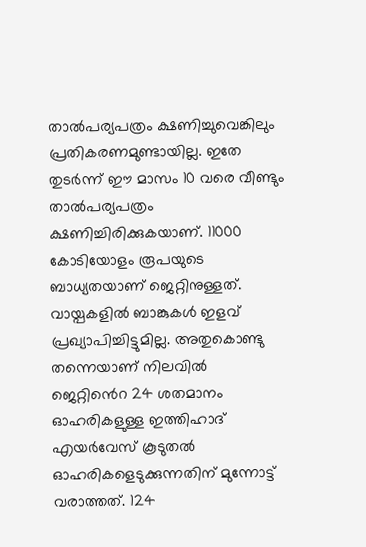താൽപര്യപത്രം ക്ഷണിച്ചുവെങ്കിലും പ്രതികരണമുണ്ടായില്ല. ഇതേ തുടർന്ന് ഈ മാസം 10 വരെ വീണ്ടും താൽപര്യപത്രം ക്ഷണിച്ചിരിക്കുകയാണ്. 11000 കോടിയോളം രൂപയുടെ ബാധ്യതയാണ് ജെറ്റിനുള്ളത്. വായ്പകളിൽ ബാങ്കുകൾ ഇളവ് പ്രഖ്യാപിച്ചിട്ടുമില്ല. അതുകൊണ്ടു തന്നെയാണ് നിലവിൽ ജെറ്റിൻെറ 24 ശതമാനം ഓഹരികളുള്ള ഇത്തിഹാദ് എയർവേസ് കൂടുതൽ ഓഹരികളെടുക്കുന്നതിന് മുന്നോട്ട് വരാത്തത്. 124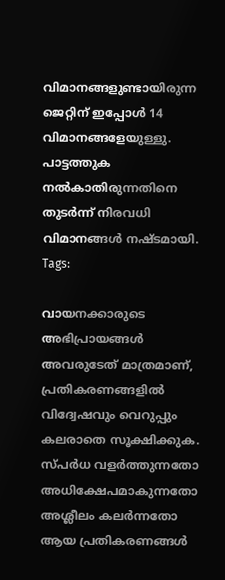വിമാനങ്ങളുണ്ടായിരുന്ന ജെറ്റിന് ഇപ്പോൾ 14 വിമാനങ്ങളേയുള്ളു. പാട്ടത്തുക നൽകാതിരുന്നതിനെ തുടർന്ന് നിരവധി വിമാനങ്ങൾ നഷ്ടമായി.
Tags:

വായനക്കാരുടെ അഭിപ്രായങ്ങള്‍ അവരുടേത് മാത്രമാണ്, പ്രതികരണങ്ങളിൽ വിദ്വേഷവും വെറുപ്പും കലരാതെ സൂക്ഷിക്കുക. സ്പർധ വളർത്തുന്നതോ അധിക്ഷേപമാകുന്നതോ അശ്ലീലം കലർന്നതോ ആയ പ്രതികരണങ്ങൾ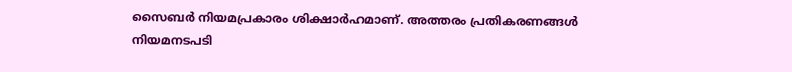സൈബർ നിയമപ്രകാരം ശിക്ഷാർഹമാണ്. അത്തരം പ്രതികരണങ്ങൾ നിയമനടപടി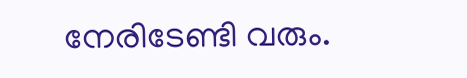നേരിടേണ്ടി വരും.